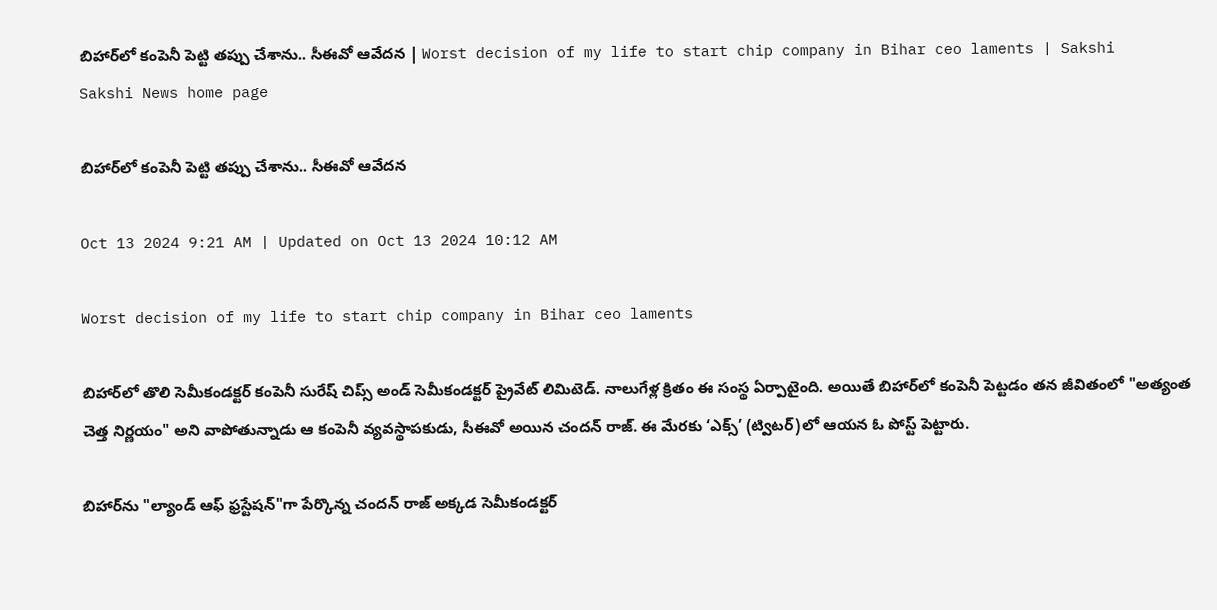బిహార్‌లో కంపెనీ పెట్టి తప్పు చేశాను.. సీఈవో ఆవేదన | Worst decision of my life to start chip company in Bihar ceo laments | Sakshi
Sakshi News home page

బిహార్‌లో కంపెనీ పెట్టి తప్పు చేశాను.. సీఈవో ఆవేదన

Oct 13 2024 9:21 AM | Updated on Oct 13 2024 10:12 AM

Worst decision of my life to start chip company in Bihar ceo laments

బిహార్‌లో తొలి సెమీకండక్టర్ కంపెనీ సురేష్ చిప్స్ అండ్ సెమీకండక్టర్ ప్రైవేట్ లిమిటెడ్. నాలుగేళ్ల క్రితం ఈ సంస్థ ఏర్పాటైంది. అయితే బిహార్‌లో కంపెనీ పెట్టడం తన జీవితంలో "అత్యంత చెత్త నిర్ణయం" అని వాపోతున్నాడు ఆ కంపెనీ వ్యవస్థాపకుడు, సీఈవో అయిన చందన్ రాజ్. ఈ మేరకు ‘ఎక్స్‌’ (ట్విటర్‌)లో ఆయన ఓ పోస్ట్‌ పెట్టారు.

బిహార్‌ను "ల్యాండ్‌ ఆఫ్‌ ఫ్రస్టేషన్‌"గా పేర్కొన్న చందన్‌ రాజ్‌ అక్కడ సెమీకండక్టర్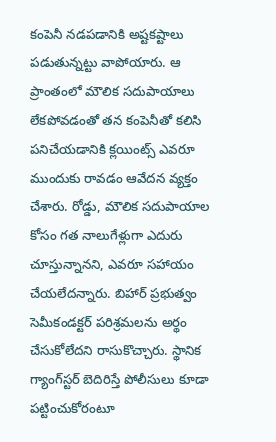కంపెనీ నడపడానికి అష్టకష్టాలు పడుతున్నట్టు వాపోయారు. ఆ ప్రాంతంలో మౌలిక సదుపాయాలు లేకపోవడంతో తన కంపెనీతో కలిసి పనిచేయడానికి క్లయింట్స్‌ ఎవరూ ముందుకు రావడం ఆవేదన వ్యక్తం చేశారు. రోడ్డు, మౌలిక సదుపాయాల కోసం గత నాలుగేళ్లుగా ఎదురు చూస్తున్నానని, ఎవరూ సహాయం చేయలేదన్నారు. బిహార్ ప్రభుత్వం సెమీకండక్టర్ పరిశ్రమలను అర్థం చేసుకోలేదని రాసుకొచ్చారు. స్థానిక గ్యాంగ్‌స్టర్ బెదిరిస్తే పోలీసులు కూడా పట్టించుకోరంటూ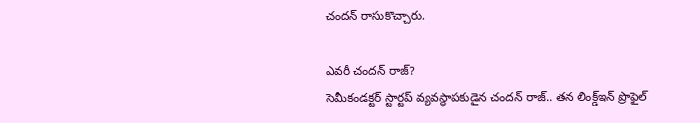చందన్‌ రాసుకొచ్చారు.

ఎవరీ చందన్‌ రాజ్‌?
సెమీకండక్టర్ స్టార్టప్ వ్యవస్థాపకుడైన చందన్‌ రాజ్‌.. తన లింక్డ్‌ఇన్ ప్రొఫైల్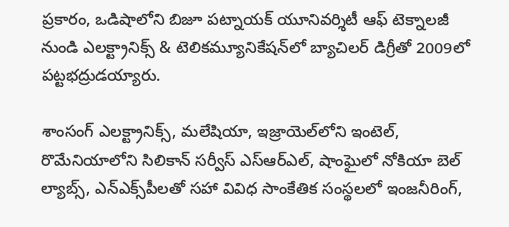ప్రకారం, ఒడిషాలోని బిజూ పట్నాయక్ యూనివర్శిటీ ఆఫ్ టెక్నాలజీ నుండి ఎలక్ట్రానిక్స్ & టెలికమ్యూనికేషన్‌లో బ్యాచిలర్ డిగ్రీతో 2009లో పట్టభద్రుడయ్యారు.

శాంసంగ్ ఎలక్ట్రానిక్స్, మలేషియా, ఇజ్రాయెల్‌లోని ఇంటెల్, రొమేనియాలోని సిలికాన్ సర్వీస్ ఎస్‌ఆర్‌ఎల్‌, షాంఘైలో నోకియా బెల్ ల్యాబ్స్, ఎన్‌ఎక్స్‌పీలతో సహా వివిధ సాంకేతిక సంస్థలలో ఇంజనీరింగ్,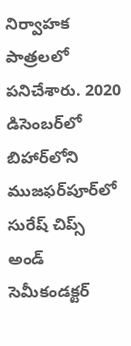నిర్వాహక పాత్రలలో పనిచేశారు. 2020 డిసెంబర్‌లో బిహార్‌లోని ముజఫర్‌పూర్‌లో సురేష్ చిప్స్ అండ్‌ సెమీకండక్టర్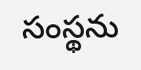సంస్థ‌ను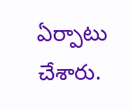ఏర్పాటు చేశారు.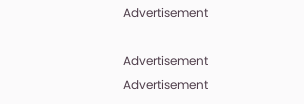Advertisement

Advertisement
Advertisement